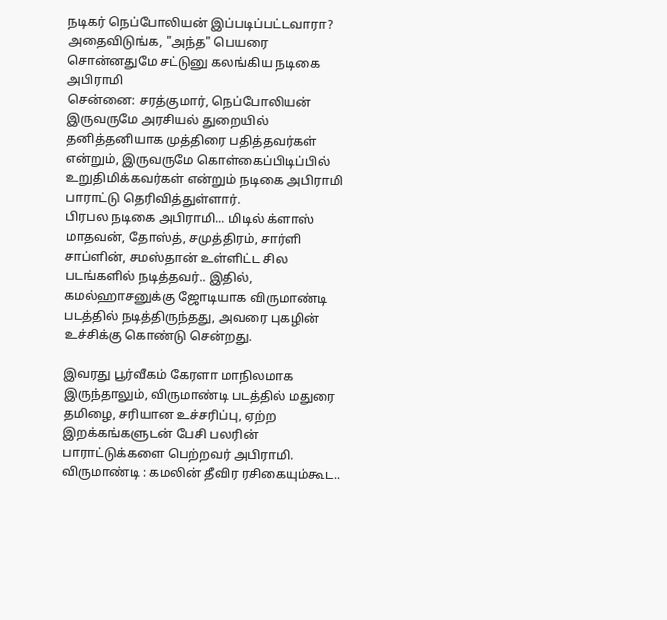நடிகர் நெப்போலியன் இப்படிப்பட்டவாரா? அதைவிடுங்க, "அந்த" பெயரை சொன்னதுமே சட்டுனு கலங்கிய நடிகை அபிராமி
சென்னை: சரத்குமார், நெப்போலியன் இருவருமே அரசியல் துறையில் தனித்தனியாக முத்திரை பதித்தவர்கள் என்றும், இருவருமே கொள்கைப்பிடிப்பில் உறுதிமிக்கவர்கள் என்றும் நடிகை அபிராமி பாராட்டு தெரிவித்துள்ளார்.
பிரபல நடிகை அபிராமி... மிடில் க்ளாஸ் மாதவன், தோஸ்த், சமுத்திரம், சார்ளி சாப்ளின், சமஸ்தான் உள்ளிட்ட சில படங்களில் நடித்தவர்.. இதில், கமல்ஹாசனுக்கு ஜோடியாக விருமாண்டி படத்தில் நடித்திருந்தது, அவரை புகழின் உச்சிக்கு கொண்டு சென்றது.

இவரது பூர்வீகம் கேரளா மாநிலமாக இருந்தாலும், விருமாண்டி படத்தில் மதுரை தமிழை, சரியான உச்சரிப்பு, ஏற்ற இறக்கங்களுடன் பேசி பலரின் பாராட்டுக்களை பெற்றவர் அபிராமி.
விருமாண்டி : கமலின் தீவிர ரசிகையும்கூட..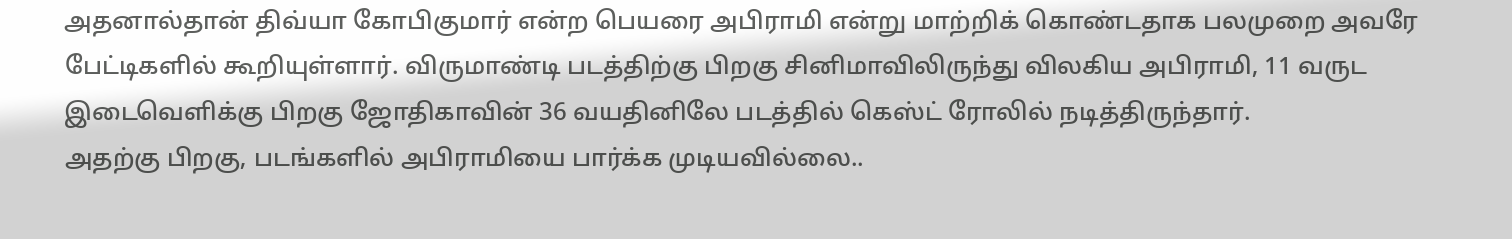அதனால்தான் திவ்யா கோபிகுமார் என்ற பெயரை அபிராமி என்று மாற்றிக் கொண்டதாக பலமுறை அவரே பேட்டிகளில் கூறியுள்ளார். விருமாண்டி படத்திற்கு பிறகு சினிமாவிலிருந்து விலகிய அபிராமி, 11 வருட இடைவெளிக்கு பிறகு ஜோதிகாவின் 36 வயதினிலே படத்தில் கெஸ்ட் ரோலில் நடித்திருந்தார்.
அதற்கு பிறகு, படங்களில் அபிராமியை பார்க்க முடியவில்லை..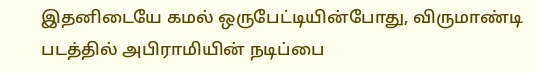இதனிடையே கமல் ஒருபேட்டியின்போது, விருமாண்டி படத்தில் அபிராமியின் நடிப்பை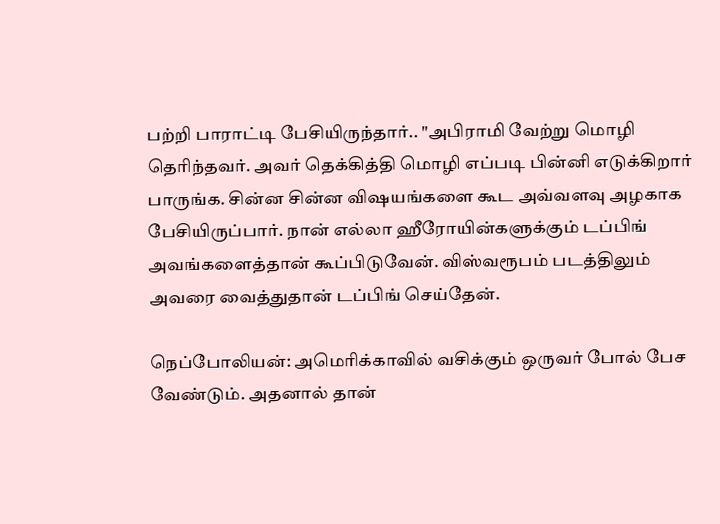பற்றி பாராட்டி பேசியிருந்தார்.. "அபிராமி வேற்று மொழி தெரிந்தவர். அவர் தெக்கித்தி மொழி எப்படி பின்னி எடுக்கிறார் பாருங்க. சின்ன சின்ன விஷயங்களை கூட அவ்வளவு அழகாக பேசியிருப்பார். நான் எல்லா ஹீரோயின்களுக்கும் டப்பிங் அவங்களைத்தான் கூப்பிடுவேன். விஸ்வரூபம் படத்திலும் அவரை வைத்துதான் டப்பிங் செய்தேன்.

நெப்போலியன்: அமெரிக்காவில் வசிக்கும் ஒருவர் போல் பேச வேண்டும். அதனால் தான்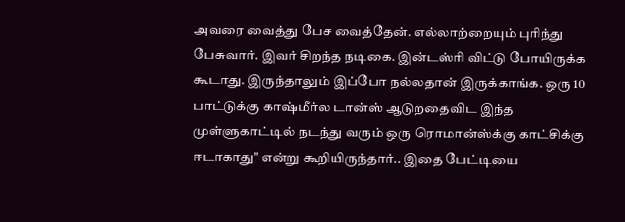அவரை வைத்து பேச வைத்தேன். எல்லாற்றையும் புரிந்து பேசுவார். இவர் சிறந்த நடிகை. இன்டஸ்ரி விட்டு போயிருக்க கூடாது. இருந்தாலும் இப்போ நல்லதான் இருக்காங்க. ஒரு 10 பாட்டுக்கு காஷ்மீர்ல டான்ஸ் ஆடுறதைவிட இந்த முள்ளுகாட்டில் நடந்து வரும் ஒரு ரொமான்ஸ்க்கு காட்சிக்கு ஈடாகாது" என்று கூறியிருந்தார்.. இதை பேட்டியை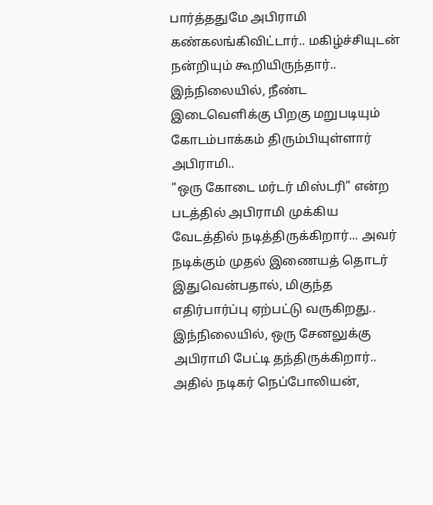பார்த்ததுமே அபிராமி கண்கலங்கிவிட்டார்.. மகிழ்ச்சியுடன் நன்றியும் கூறியிருந்தார்.. இந்நிலையில், நீண்ட இடைவெளிக்கு பிறகு மறுபடியும் கோடம்பாக்கம் திரும்பியுள்ளார் அபிராமி..
"ஒரு கோடை மர்டர் மிஸ்டரி" என்ற படத்தில் அபிராமி முக்கிய வேடத்தில் நடித்திருக்கிறார்... அவர் நடிக்கும் முதல் இணையத் தொடர் இதுவென்பதால், மிகுந்த எதிர்பார்ப்பு ஏற்பட்டு வருகிறது.. இந்நிலையில், ஒரு சேனலுக்கு அபிராமி பேட்டி தந்திருக்கிறார்.. அதில் நடிகர் நெப்போலியன்,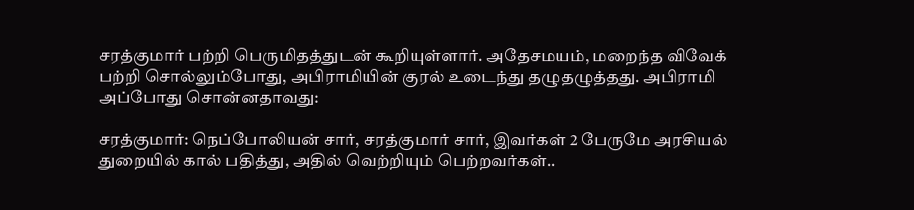சரத்குமார் பற்றி பெருமிதத்துடன் கூறியுள்ளார். அதேசமயம், மறைந்த விவேக் பற்றி சொல்லும்போது, அபிராமியின் குரல் உடைந்து தழுதழுத்தது. அபிராமி அப்போது சொன்னதாவது:

சரத்குமார்: நெப்போலியன் சார், சரத்குமார் சார், இவர்கள் 2 பேருமே அரசியல் துறையில் கால் பதித்து, அதில் வெற்றியும் பெற்றவர்கள்..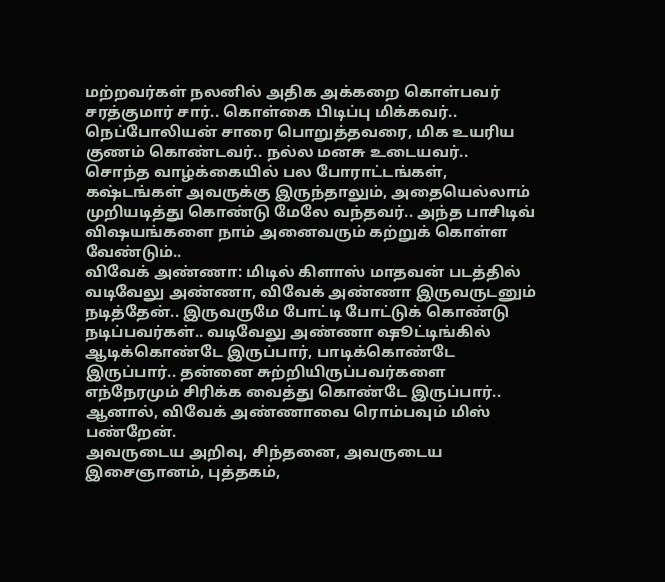மற்றவர்கள் நலனில் அதிக அக்கறை கொள்பவர் சரத்குமார் சார்.. கொள்கை பிடிப்பு மிக்கவர்.. நெப்போலியன் சாரை பொறுத்தவரை, மிக உயரிய குணம் கொண்டவர்.. நல்ல மனசு உடையவர்.. சொந்த வாழ்க்கையில் பல போராட்டங்கள், கஷ்டங்கள் அவருக்கு இருந்தாலும், அதையெல்லாம் முறியடித்து கொண்டு மேலே வந்தவர்.. அந்த பாசிடிவ் விஷயங்களை நாம் அனைவரும் கற்றுக் கொள்ள வேண்டும்..
விவேக் அண்ணா: மிடில் கிளாஸ் மாதவன் படத்தில் வடிவேலு அண்ணா, விவேக் அண்ணா இருவருடனும் நடித்தேன்.. இருவருமே போட்டி போட்டுக் கொண்டு நடிப்பவர்கள்.. வடிவேலு அண்ணா ஷூட்டிங்கில் ஆடிக்கொண்டே இருப்பார், பாடிக்கொண்டே இருப்பார்.. தன்னை சுற்றியிருப்பவர்களை எந்நேரமும் சிரிக்க வைத்து கொண்டே இருப்பார்.. ஆனால், விவேக் அண்ணாவை ரொம்பவும் மிஸ் பண்றேன்.
அவருடைய அறிவு, சிந்தனை, அவருடைய இசைஞானம், புத்தகம்,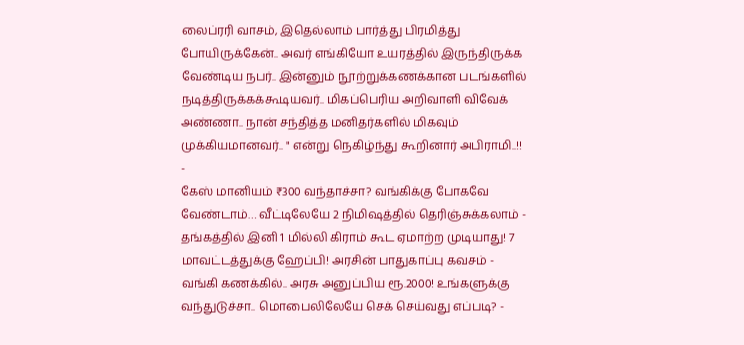லைப்ரரி வாசம், இதெல்லாம் பார்த்து பிரமித்து போயிருக்கேன்.. அவர் எங்கியோ உயரத்தில் இருந்திருக்க வேண்டிய நபர்.. இன்னும் நூற்றுக்கணக்கான படங்களில் நடித்திருக்கக்கூடியவர்.. மிகப்பெரிய அறிவாளி விவேக் அண்ணா.. நான் சந்தித்த மனிதர்களில் மிகவும் முக்கியமானவர்.. " என்று நெகிழ்ந்து கூறினார் அபிராமி..!!
-
கேஸ் மானியம் ₹300 வந்தாச்சா? வங்கிக்கு போகவே வேண்டாம்… வீட்டிலேயே 2 நிமிஷத்தில் தெரிஞ்சுக்கலாம் -
தங்கத்தில் இனி 1 மில்லி கிராம் கூட ஏமாற்ற முடியாது! 7 மாவட்டத்துக்கு ஹேப்பி! அரசின் பாதுகாப்பு கவசம் -
வங்கி கணக்கில்.. அரசு அனுப்பிய ரூ.2000! உங்களுக்கு வந்துடுச்சா.. மொபைலிலேயே செக் செய்வது எப்படி? -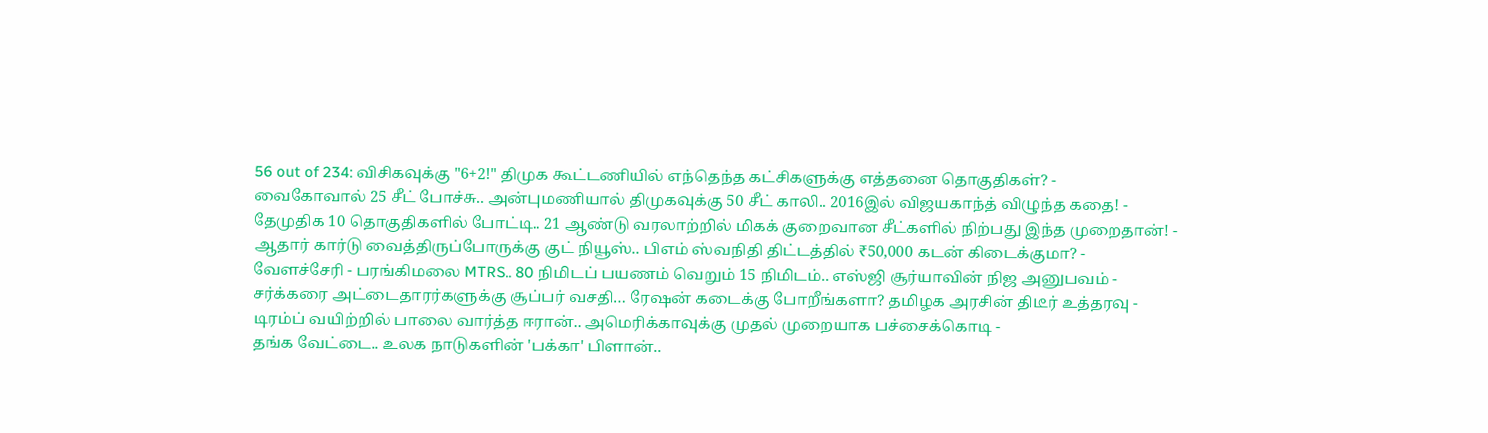56 out of 234: விசிகவுக்கு "6+2!" திமுக கூட்டணியில் எந்தெந்த கட்சிகளுக்கு எத்தனை தொகுதிகள்? -
வைகோவால் 25 சீட் போச்சு.. அன்புமணியால் திமுகவுக்கு 50 சீட் காலி.. 2016இல் விஜயகாந்த் விழுந்த கதை! -
தேமுதிக 10 தொகுதிகளில் போட்டி.. 21 ஆண்டு வரலாற்றில் மிகக் குறைவான சீட்களில் நிற்பது இந்த முறைதான்! -
ஆதார் கார்டு வைத்திருப்போருக்கு குட் நியூஸ்.. பிஎம் ஸ்வநிதி திட்டத்தில் ₹50,000 கடன் கிடைக்குமா? -
வேளச்சேரி - பரங்கிமலை MTRS.. 80 நிமிடப் பயணம் வெறும் 15 நிமிடம்.. எஸ்ஜி சூர்யாவின் நிஜ அனுபவம் -
சர்க்கரை அட்டைதாரர்களுக்கு சூப்பர் வசதி… ரேஷன் கடைக்கு போறீங்களா? தமிழக அரசின் திடீர் உத்தரவு -
டிரம்ப் வயிற்றில் பாலை வார்த்த ஈரான்.. அமெரிக்காவுக்கு முதல் முறையாக பச்சைக்கொடி -
தங்க வேட்டை.. உலக நாடுகளின் 'பக்கா' பிளான்..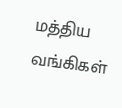மத்திய வங்கிகள்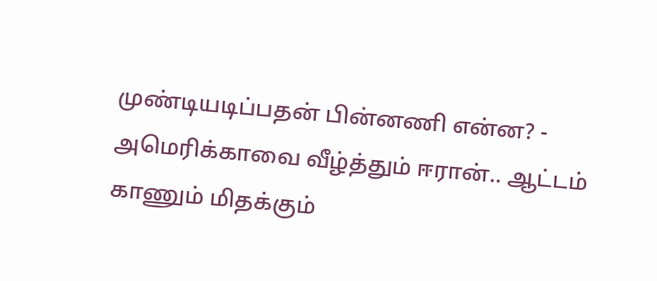முண்டியடிப்பதன் பின்னணி என்ன? -
அமெரிக்காவை வீழ்த்தும் ஈரான்.. ஆட்டம் காணும் மிதக்கும்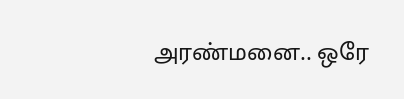அரண்மனை.. ஒரே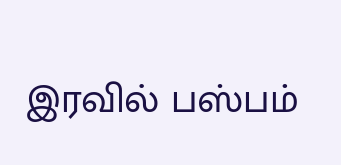இரவில் பஸ்பம்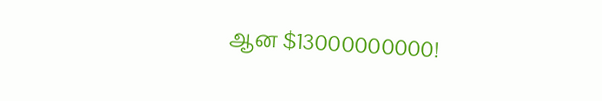ஆன $13000000000!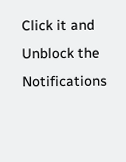Click it and Unblock the Notifications